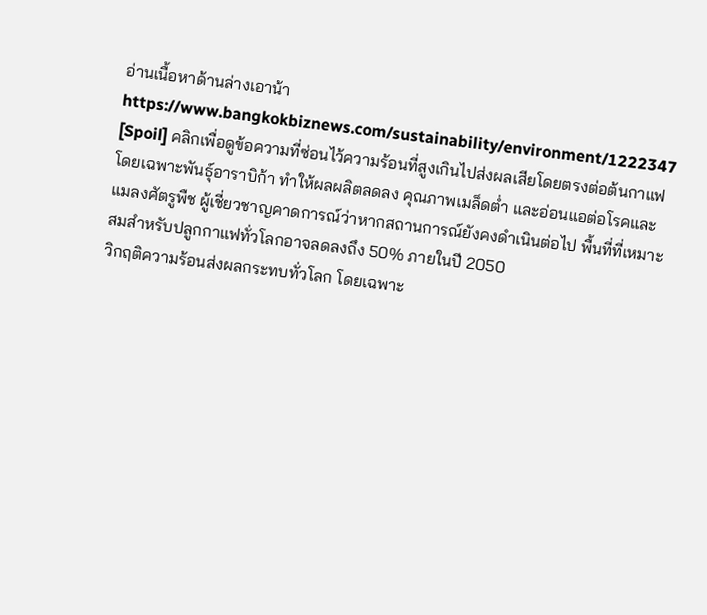อ่านเนื้อหาด้านล่างเอาน้า
https://www.bangkokbiznews.com/sustainability/environment/1222347
[Spoil] คลิกเพื่อดูข้อความที่ซ่อนไว้ความร้อนที่สูงเกินไปส่งผลเสียโดยตรงต่อต้นกาแฟ โดยเฉพาะพันธุ์อาราบิก้า ทำให้ผลผลิตลดลง คุณภาพเมล็ดต่ำ และอ่อนแอต่อโรคและแมลงศัตรูพืช ผู้เชี่ยวชาญคาดการณ์ว่าหากสถานการณ์ยังคงดำเนินต่อไป พื้นที่ที่เหมาะสมสำหรับปลูกกาแฟทั่วโลกอาจลดลงถึง 50% ภายในปี 2050
วิกฤติความร้อนส่งผลกระทบทั่วโลก โดยเฉพาะ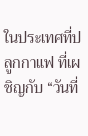ในประเทศที่ปลูกกาแฟ ที่เผชิญกับ “วันที่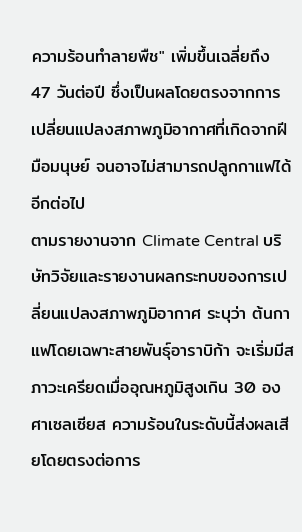ความร้อนทำลายพืช" เพิ่มขึ้นเฉลี่ยถึง 47 วันต่อปี ซึ่งเป็นผลโดยตรงจากการเปลี่ยนแปลงสภาพภูมิอากาศที่เกิดจากฝีมือมนุษย์ จนอาจไม่สามารถปลูกกาแฟได้อีกต่อไป
ตามรายงานจาก Climate Central บริษัทวิจัยและรายงานผลกระทบของการเปลี่ยนแปลงสภาพภูมิอากาศ ระบุว่า ต้นกาแฟโดยเฉพาะสายพันธุ์อาราบิก้า จะเริ่มมีสภาวะเครียดเมื่ออุณหภูมิสูงเกิน 30 องศาเซลเซียส ความร้อนในระดับนี้ส่งผลเสียโดยตรงต่อการ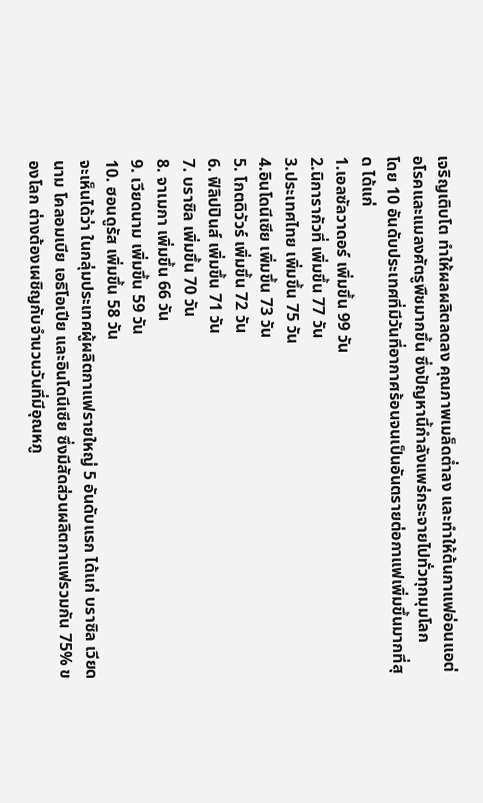เจริญเติบโต ทำให้ผลผลิตลดลง คุณภาพเมล็ดต่ำลง และทำให้ต้นกาแฟอ่อนแอต่อโรคและแมลงศัตรูพืชมากขึ้น ซึ่งปัญหานี้กำลังแพร่กระจายไปทั่วทุกมุมโลก
โดย 10 อันดับประเทศที่มีวันที่อากาศร้อนจนเป็นอันตรายต่อกาแฟเพิ่มขึ้นมากที่สุด ได้แก่
1.เอลซัลวาดอร์ เพิ่มขึ้น 99 วัน
2.นิการากัวที่ เพิ่มขึ้น 77 วัน
3.ประเทศไทย เพิ่มขึ้น 75 วัน
4.อินโดนีเซีย เพิ่มขึ้น 73 วัน
5. โกตดิวัวร์ เพิ่มขึ้น 72 วัน
6. ฟิลิปปินส์ เพิ่มขึ้น 71 วัน
7. บราซิล เพิ่มขึ้น 70 วัน
8. จาเมกา เพิ่มขึ้น 66 วัน
9. เวียดนาม เพิ่มขึ้น 59 วัน
10. ฮอนดูรัส เพิ่มขึ้น 58 วัน
จะเห็นได้ว่า ในกลุ่มประเทศผู้ผลิตกาแฟรายใหญ่ 5 อันดับแรก ได้แก่ บราซิล เวียดนาม โคลอมเบีย เอธิโอเปีย และอินโดนีเซีย ซึ่งมีสัดส่วนผลิตกาแฟรวมกัน 75% ของโลก ต่างต้องเผชิญกับจำนวนวันที่มีอุณหภู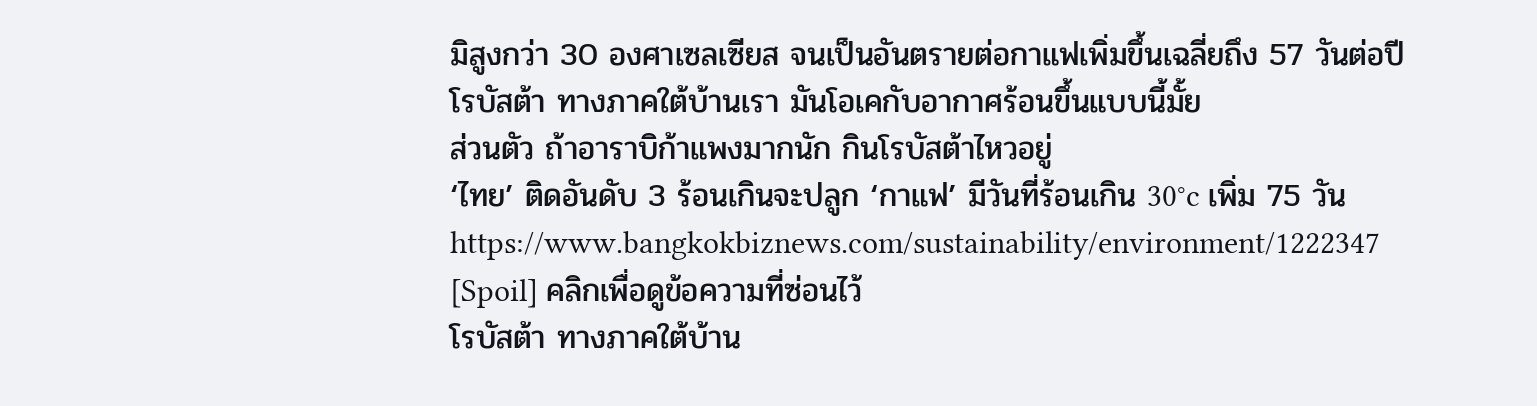มิสูงกว่า 30 องศาเซลเซียส จนเป็นอันตรายต่อกาแฟเพิ่มขึ้นเฉลี่ยถึง 57 วันต่อปี
โรบัสต้า ทางภาคใต้บ้านเรา มันโอเคกับอากาศร้อนขึ้นแบบนี้มั้ย
ส่วนตัว ถ้าอาราบิก้าแพงมากนัก กินโรบัสต้าไหวอยู่
‘ไทย’ ติดอันดับ 3 ร้อนเกินจะปลูก ‘กาแฟ’ มีวันที่ร้อนเกิน 30°c เพิ่ม 75 วัน
https://www.bangkokbiznews.com/sustainability/environment/1222347
[Spoil] คลิกเพื่อดูข้อความที่ซ่อนไว้
โรบัสต้า ทางภาคใต้บ้าน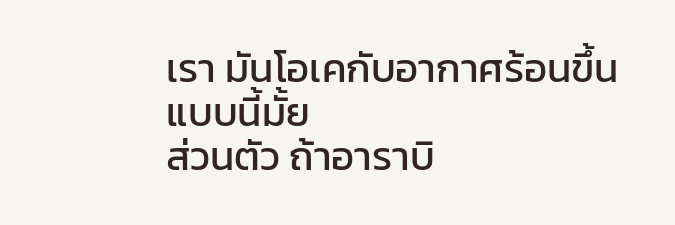เรา มันโอเคกับอากาศร้อนขึ้นแบบนี้มั้ย
ส่วนตัว ถ้าอาราบิ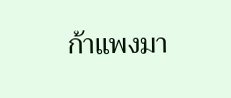ก้าแพงมา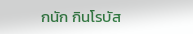กนัก กินโรบัส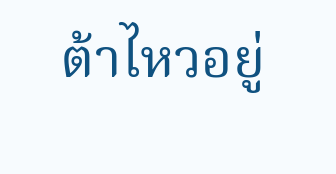ต้าไหวอยู่